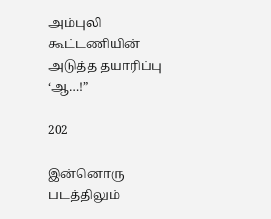அம்புலி கூட்டணியின் அடுத்த தயாரிப்பு ‘ஆ…!”

202

இன்னொரு படத்திலும்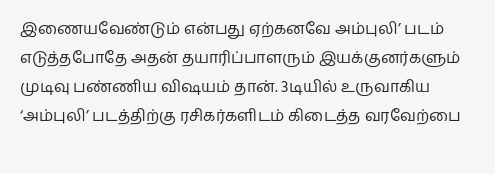இணையவேண்டும் என்பது ஏற்கனவே அம்புலி’ படம் எடுத்தபோதே அதன் தயாரிப்பாளரும் இயக்குனர்களும் முடிவு பண்ணிய விஷயம் தான். 3டியில் உருவாகிய ‘அம்புலி’ படத்திற்கு ரசிகர்களிடம் கிடைத்த வரவேற்பை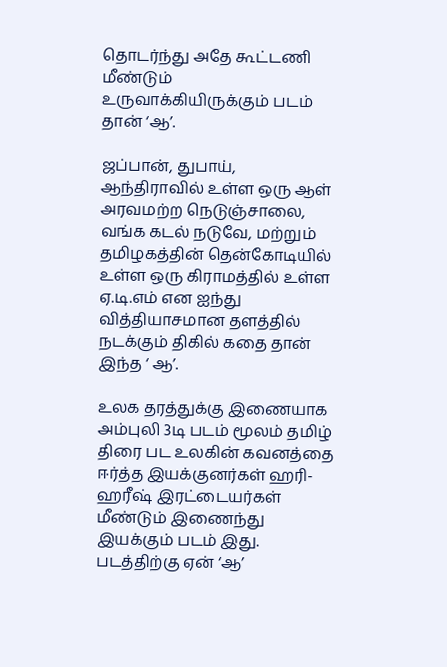தொடர்ந்து அதே கூட்டணி மீண்டும் உருவாக்கியிருக்கும் படம் தான் ‘ஆ’.

ஜப்பான், துபாய், ஆந்திராவில் உள்ள ஒரு ஆள் அரவமற்ற நெடுஞ்சாலை, வங்க கடல் நடுவே, மற்றும் தமிழகத்தின் தென்கோடியில் உள்ள ஒரு கிராமத்தில் உள்ள ஏ.டி.எம் என ஐந்து வித்தியாசமான தளத்தில் நடக்கும் திகில் கதை தான் இந்த ‘ ஆ’.

உலக தரத்துக்கு இணையாக அம்புலி 3டி படம் மூலம் தமிழ் திரை பட உலகின் கவனத்தை ஈர்த்த இயக்குனர்கள் ஹரி-ஹரீஷ் இரட்டையர்கள் மீண்டும் இணைந்து இயக்கும் படம் இது. படத்திற்கு ஏன் ‘ஆ’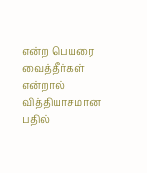என்ற பெயரை வைத்தீர்கள் என்றால் வித்தியாசமான பதில்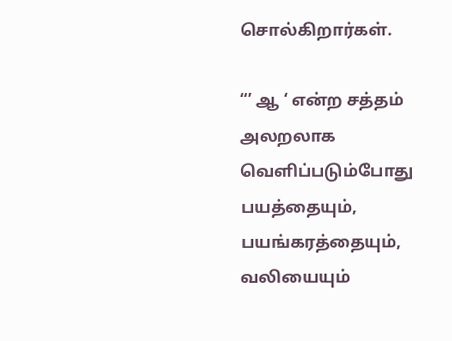சொல்கிறார்கள்.

“’ ஆ ‘ என்ற சத்தம் அலறலாக வெளிப்படும்போது பயத்தையும், பயங்கரத்தையும், வலியையும்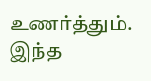உணர்த்தும். இந்த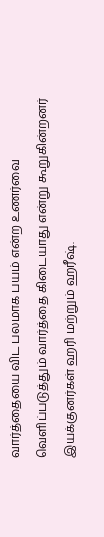வார்த்தையை விட பலமாக பயம் என்ற உணர்வை வெளிப்படுத்தும் வார்த்தை கிடையாது என்று கூறுகின்றனர் இயக்குனர்கள் ஹரி மற்றும் ஹரீஷ்.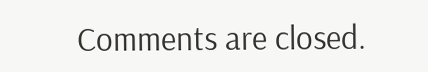Comments are closed.